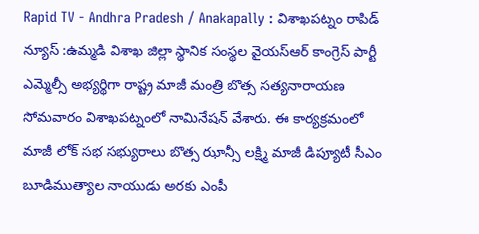Rapid TV - Andhra Pradesh / Anakapally : విశాఖపట్నం రాపిడ్ న్యూస్ :ఉమ్మడి విశాఖ జిల్లా స్థానిక సంస్థల వైయస్ఆర్ కాంగ్రెస్ పార్టీ ఎమ్మెల్సీ అభ్యర్థిగా రాష్ట్ర మాజీ మంత్రి బొత్స సత్యనారాయణ సోమవారం విశాఖపట్నంలో నామినేషన్ వేశారు. ఈ కార్యక్రమంలో మాజీ లోక్ సభ సభ్యురాలు బొత్స ఝాన్సీ లక్ష్మి మాజీ డిప్యూటీ సీఎం బూడిముత్యాల నాయుడు అరకు ఎంపీ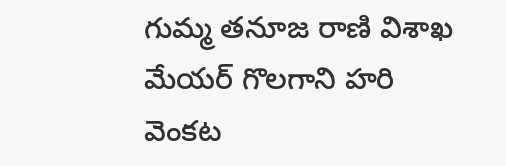గుమ్మ తనూజ రాణి విశాఖ మేయర్ గొలగాని హరి వెంకట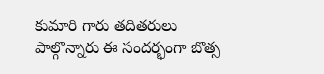కుమారి గారు తదితరులు పాల్గొన్నారు ఈ సందర్భంగా బొత్స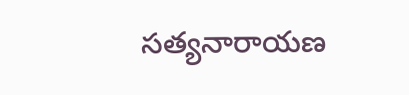సత్యనారాయణ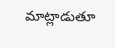మాట్లాడుతూ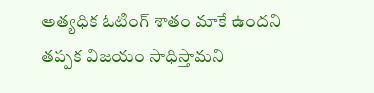అత్యధిక ఓటింగ్ శాతం మాకే ఉందని తప్పక విజయం సాధిస్తామని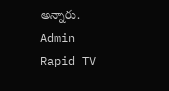అన్నారు.
Admin
Rapid TV